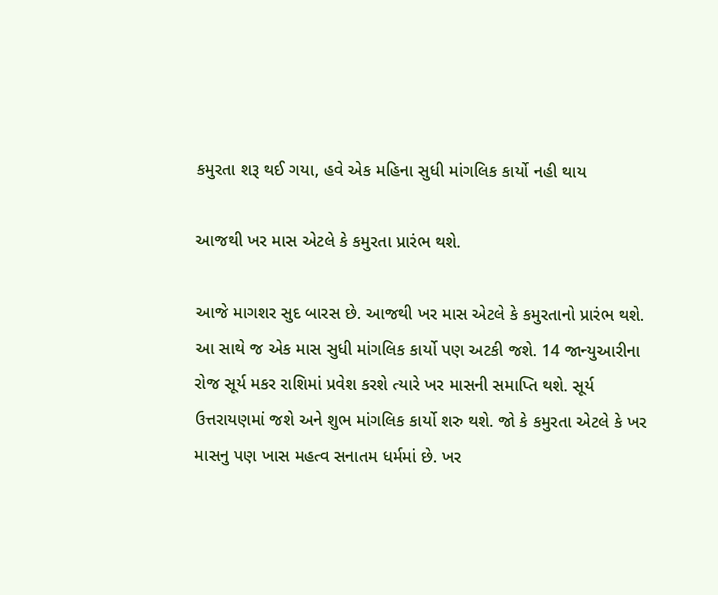કમુરતા શરૂ થઈ ગયા, હવે એક મહિના સુધી માંગલિક કાર્યો નહી થાય

આજથી ખર માસ એટલે કે કમુરતા પ્રારંભ થશે.

આજે માગશર સુદ બારસ છે. આજથી ખર માસ એટલે કે કમુરતાનો પ્રારંભ થશે. આ સાથે જ એક માસ સુધી માંગલિક કાર્યો પણ અટકી જશે. 14 જાન્યુઆરીના રોજ સૂર્ય મકર રાશિમાં પ્રવેશ કરશે ત્યારે ખર માસની સમાપ્તિ થશે. સૂર્ય ઉત્તરાયણમાં જશે અને શુભ માંગલિક કાર્યો શરુ થશે. જો કે કમુરતા એટલે કે ખર માસનુ પણ ખાસ મહત્વ સનાતમ ધર્મમાં છે. ખર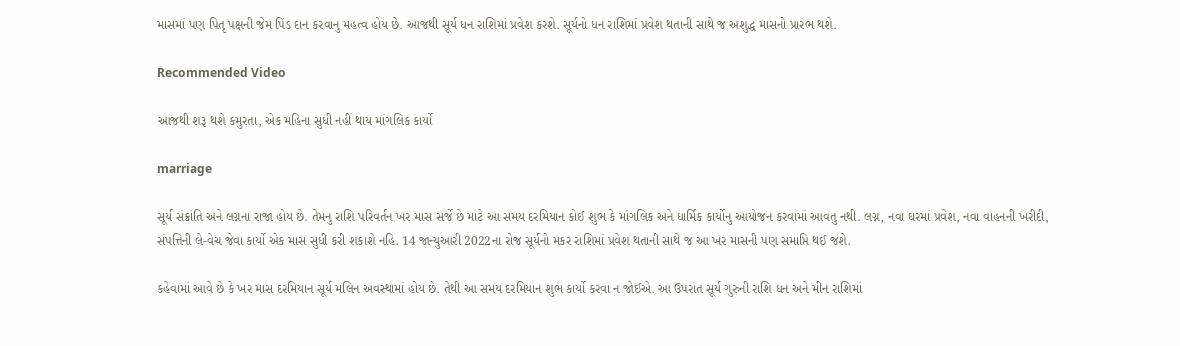માસમાં પણ પિતૃ પક્ષની જેમ પિંડ દાન કરવાનુ મહત્વ હોય છે. આજથી સૂર્ય ધન રાશિમાં પ્રવેશ કરશે. સૂર્યનો ધન રાશિમાં પ્રવેશ થતાની સાથે જ અશુદ્ધ માસનો પ્રારંભ થશે.

Recommended Video

આજથી શરૂ થશે કમુરતા, એક મહિના સુધી નહીં થાય માંગલિક કાર્યો

marriage

સૂર્ય સંક્રાંતિ અને લગ્નના રાજા હોય છે. તેમનુ રાશિ પરિવર્તન ખર માસ સર્જે છે માટે આ સમય દરમિયાન કોઈ શુભ કે માંગલિક અને ધાર્મિક કાર્યોનુ આયોજન કરવામાં આવતુ નથી. લગ્ન, નવા ઘરમાં પ્રવેશ, નવા વાહનની ખરીદી, સંપત્તિની લે-વેચ જેવા કાર્યો એક માસ સુધી કરી શકાશે નહિ. 14 જાન્યુઆરી 2022ના રોજ સૂર્યનો મકર રાશિમાં પ્રવેશ થતાની સાથે જ આ ખર માસની પણ સમાપ્તિ થઈ જશે.

કહેવામાં આવે છે કે ખર માસ દરમિયાન સૂર્ય મલિન અવસ્થામાં હોય છે. તેથી આ સમય દરમિયાન શુભ કાર્યો કરવા ન જોઈએ. આ ઉપરાંત સૂર્ય ગુરુની રાશિ ધન અને મીન રાશિમાં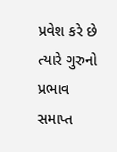પ્રવેશ કરે છે ત્યારે ગુરુનો પ્રભાવ સમાપ્ત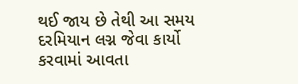થઈ જાય છે તેથી આ સમય દરમિયાન લગ્ન જેવા કાર્યો કરવામાં આવતા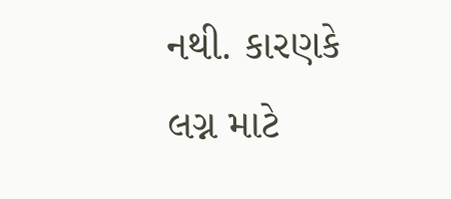નથી. કારણકે લગ્ન માટે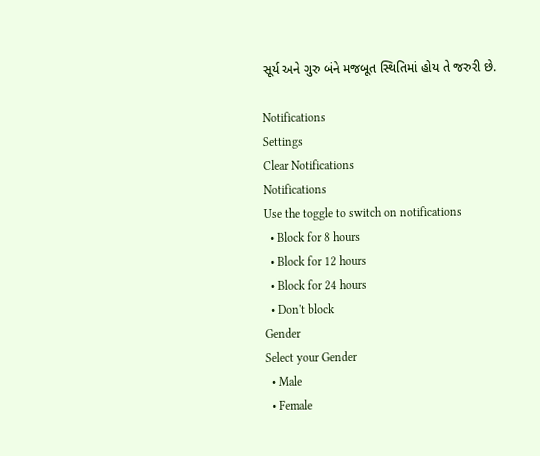સૂર્ય અને ગુરુ બંને મજબૂત સ્થિતિમાં હોય તે જરુરી છે.

Notifications
Settings
Clear Notifications
Notifications
Use the toggle to switch on notifications
  • Block for 8 hours
  • Block for 12 hours
  • Block for 24 hours
  • Don't block
Gender
Select your Gender
  • Male
  • Female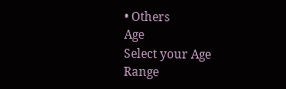• Others
Age
Select your Age Range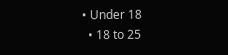• Under 18
  • 18 to 25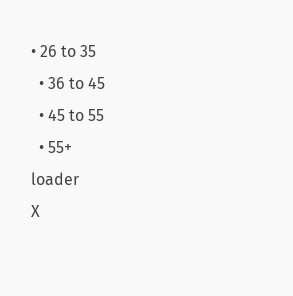• 26 to 35
  • 36 to 45
  • 45 to 55
  • 55+
loader
X